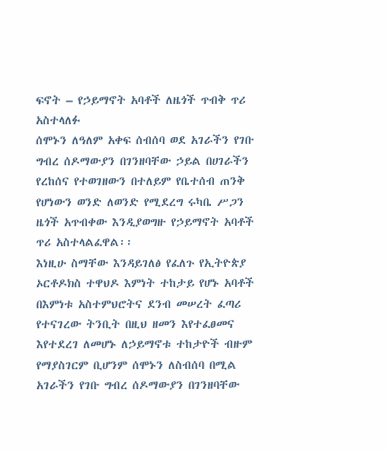ፍኖት – የኃይማኖት አባቶች ለዜጎች ጥብቅ ጥሪ አስተላለፉ
ሰሞኑን ለዓለም አቀፍ ሰብሰባ ወደ አገራችን የገቡ ግብረ ሰዶማውያን በገንዘባቸው ኃይል በሀገራችን የረከሰና የተወገዘውን በተለይም የቤተሰብ ጠንቅ የሆነውን ወንድ ለወንድ የሚደረግ ሩካቤ ሥጋን ዜጎች አጥብቀው እንዲያወግዙ የኃይማኖት አባቶች ጥሪ አስተላልፈዋል፡፡
እነዚሁ ስማቸው እንዳይገለፅ የፈለጉ የኢትዮጵያ ኦርቶዶክስ ተዋህዶ እምነት ተከታይ የሆኑ አባቶች በእምነቱ አስተምህሮትና ደንብ መሠረት ፈጣሪ የተናገረው ትንቢት በዚህ ዘመን እየተፈፀመና እየተደረገ ለመሆኑ ለኃይማኖቱ ተከታዮች ብዙም የማያስገርም ቢሆንም ሰሞኑን ለስብሰባ በሚል አገራችን የገቡ ግብረ ሰዶማውያን በገንዘባቸው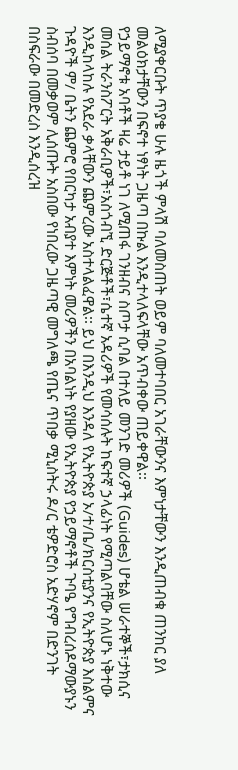ለሚያቀርቡት ጥያቄ ሁሉ ዜጎች ምላሽ ባለመስጠት ወይም ባለመተባበር አገራቸውንና እምነታቸውን እንዲጠብቁ ጠንከር ያለ መልዕክታቸውን በፍኖተ ነፃነት ጋዜጣ በኩል እንዲተላለፍላቸው አጥብቀው ጠይቀዋል፡፡
የኃይማኖቱ አባቶች ዛሬ ታይቶ ነገ ለሚጠፋ ገንዘብና ስጦታ ሲባል በተለይ መንገድ መሪዎች (Guides) ሆቴል ሠራተኞች፣ታክሲና መሰል ትራንስፖርት አቅራቢዎች፣አስጎብኚ ድርጅቶች፣ሴተኛ አዳሪዎች የመሳሰሉት ከፍተኛ ኃላፊነት የሚጣልባቸው ስለሆኑ ነቅተው እንዲከላከሉ የአደራ ቃላቸውን ጨምረው አስተላልፈዋል፡፡ ይህ በእንዲህ እንዳለ የኢትዮጵያ ኦ/ተ/ቤ/ክርስቲያንና የኢትዮጵያ እስልምና ጉዳዮች ም/ ቤትን ጨምሮ የበርካታ አብያተ እምነት መሪዎችን በአባልነት የያዘው የኢትዮጵያ የኃይማኖቶች ጉባዔ የግብረሰዶማውያኑን ስብሰባ በመቃወም ሊሰጡት አስበው የነበረው ጋዜጣዊ መግለጫ የጤና ጥበቃ ሚኒስትሩ ዶ/ር ቴዎድሮስ አድሃኖም በድንገት በስፍራው በመድረስ እንዲሰረዝ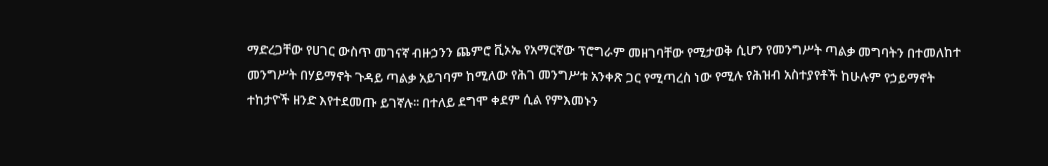ማድረጋቸው የሀገር ውስጥ መገናኛ ብዙኃንን ጨምሮ ቪኦኤ የአማርኛው ፕሮግራም መዘገባቸው የሚታወቅ ሲሆን የመንግሥት ጣልቃ መግባትን በተመለከተ መንግሥት በሃይማኖት ጉዳይ ጣልቃ አይገባም ከሚለው የሕገ መንግሥቱ አንቀጽ ጋር የሚጣረስ ነው የሚሉ የሕዝብ አስተያየቶች ከሁሉም የኃይማኖት ተከታዮች ዘንድ እየተደመጡ ይገኛሉ፡፡ በተለይ ደግሞ ቀደም ሲል የምእመኑን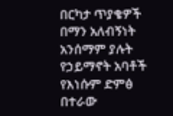በርካታ ጥያቄዎች በማን አለብኝነት አንሰማም ያሉት የኃይማኖት አባቶች የእነሱም ድምፅ በተራው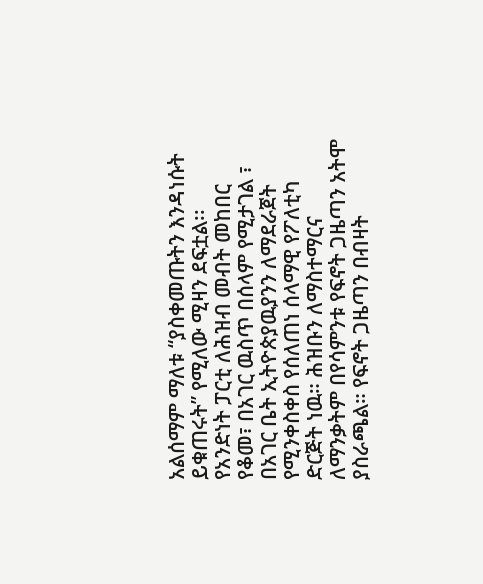አልሰማም ማለቱ “ያስቀመጡትን እንዳነሱት ይቁጠሩት” የሚለው ሚዛን ደፍቷል፡፡
የአንድነት ፓርቲ ለሕዝብ መብት መከበር የቆመ፣ በአገር ዉስጥ በሰላም የሚታገል ፣ በአገር ቤት ኢትዮጵያዉያንን ለማደራጀት የሚንቀስቀስ የሰለጠነ ሰላማዊ የፖለቲካ ድርጅት ነዉ። ሕዝቡን ለማስተማርና ለማንቃትም በየሳምንቱ የፍኖት ጋዜጣን አትሞ ያስራጫል። የፍኖት ጋዜጣን በብዛት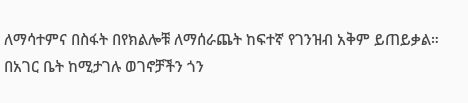ለማሳተምና በስፋት በየክልሎቹ ለማሰራጨት ከፍተኛ የገንዝብ አቅም ይጠይቃል። በአገር ቤት ከሚታገሉ ወገኖቻችን ጎን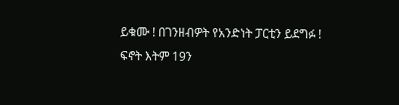ይቁሙ ! በገንዘብዎት የአንድነት ፓርቲን ይደግፉ !
ፍኖት እትም 19ን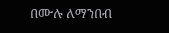በሙሉ ለማንበብ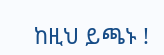ከዚህ ይጫኑ !